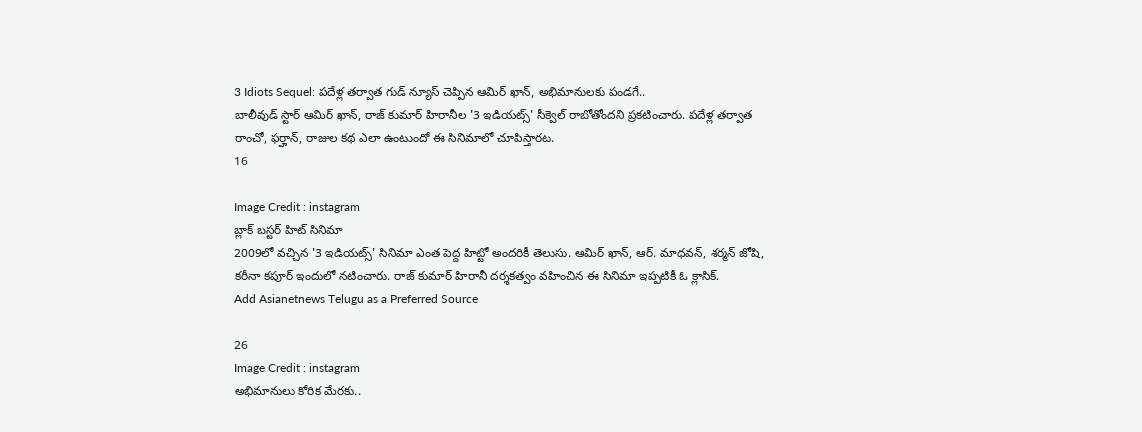3 Idiots Sequel: పదేళ్ల తర్వాత గుడ్ న్యూస్ చెప్పిన ఆమిర్ ఖాన్, అభిమానులకు పండగే..
బాలీవుడ్ స్టార్ ఆమిర్ ఖాన్, రాజ్ కుమార్ హిరానీల '3 ఇడియట్స్' సీక్వెల్ రాబోతోందని ప్రకటించారు. పదేళ్ల తర్వాత రాంచో, ఫర్హాన్, రాజుల కథ ఎలా ఉంటుందో ఈ సినిమాలో చూపిస్తారట.
16

Image Credit : instagram
బ్లాక్ బస్టర్ హిట్ సినిమా
2009లో వచ్చిన '3 ఇడియట్స్' సినిమా ఎంత పెద్ద హిట్టో అందరికీ తెలుసు. ఆమిర్ ఖాన్, ఆర్. మాధవన్, శర్మన్ జోషి, కరీనా కపూర్ ఇందులో నటించారు. రాజ్ కుమార్ హిరానీ దర్శకత్వం వహించిన ఈ సినిమా ఇప్పటికీ ఓ క్లాసిక్.
Add Asianetnews Telugu as a Preferred Source

26
Image Credit : instagram
అభిమానులు కోరిక మేరకు..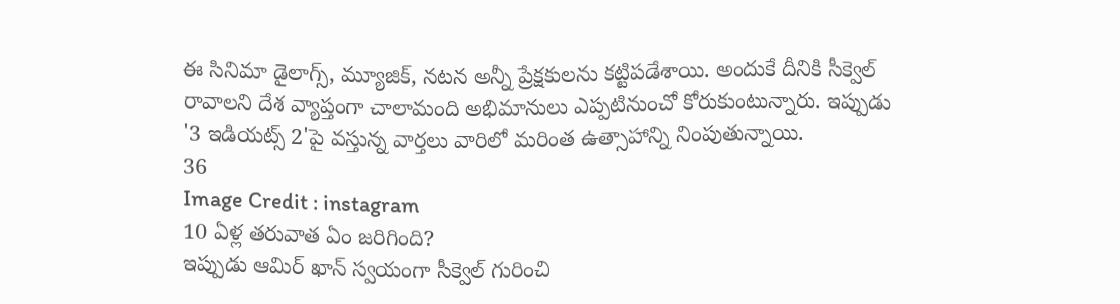ఈ సినిమా డైలాగ్స్, మ్యూజిక్, నటన అన్నీ ప్రేక్షకులను కట్టిపడేశాయి. అందుకే దీనికి సీక్వెల్ రావాలని దేశ వ్యాప్తంగా చాలామంది అభిమానులు ఎప్పటినుంచో కోరుకుంటున్నారు. ఇప్పుడు '3 ఇడియట్స్ 2'పై వస్తున్న వార్తలు వారిలో మరింత ఉత్సాహాన్ని నింపుతున్నాయి.
36
Image Credit : instagram
10 ఏళ్ల తరువాత ఏం జరిగింది?
ఇప్పుడు ఆమిర్ ఖాన్ స్వయంగా సీక్వెల్ గురించి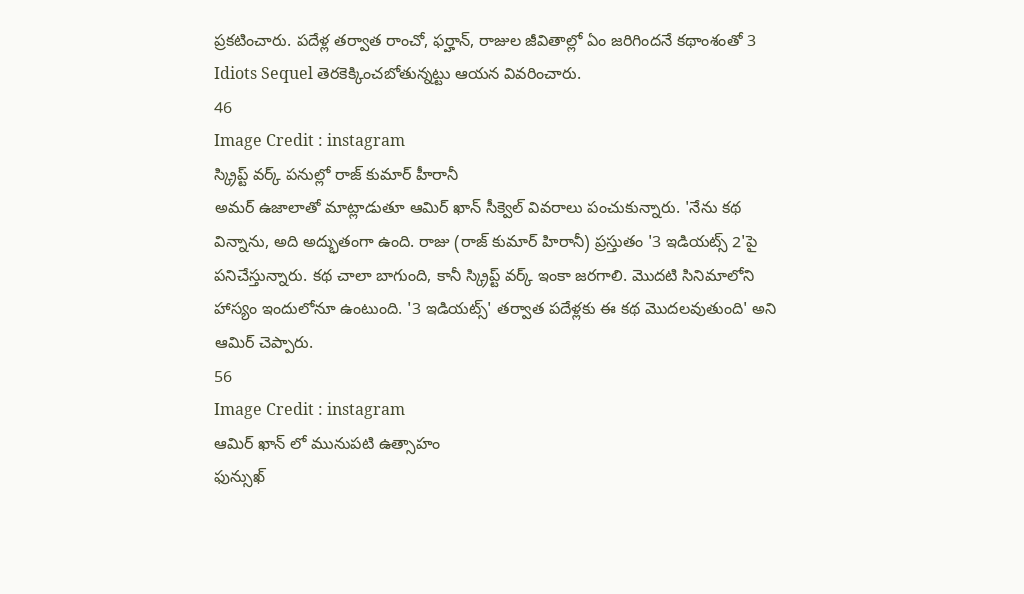ప్రకటించారు. పదేళ్ల తర్వాత రాంచో, ఫర్హాన్, రాజుల జీవితాల్లో ఏం జరిగిందనే కథాంశంతో 3 Idiots Sequel తెరకెక్కించబోతున్నట్టు ఆయన వివరించారు.
46
Image Credit : instagram
స్క్రిప్ట్ వర్క్ పనుల్లో రాజ్ కుమార్ హీరానీ
అమర్ ఉజాలాతో మాట్లాడుతూ ఆమిర్ ఖాన్ సీక్వెల్ వివరాలు పంచుకున్నారు. 'నేను కథ విన్నాను, అది అద్భుతంగా ఉంది. రాజు (రాజ్ కుమార్ హిరానీ) ప్రస్తుతం '3 ఇడియట్స్ 2'పై పనిచేస్తున్నారు. కథ చాలా బాగుంది, కానీ స్క్రిప్ట్ వర్క్ ఇంకా జరగాలి. మొదటి సినిమాలోని హాస్యం ఇందులోనూ ఉంటుంది. '3 ఇడియట్స్' తర్వాత పదేళ్లకు ఈ కథ మొదలవుతుంది' అని ఆమిర్ చెప్పారు.
56
Image Credit : instagram
ఆమిర్ ఖాన్ లో మునుపటి ఉత్సాహం
ఫున్సుఖ్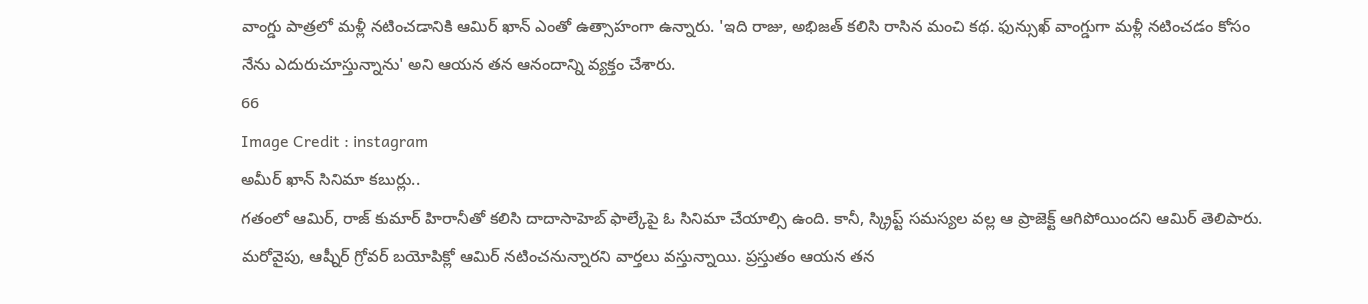వాంగ్డు పాత్రలో మళ్లీ నటించడానికి ఆమిర్ ఖాన్ ఎంతో ఉత్సాహంగా ఉన్నారు. 'ఇది రాజు, అభిజత్ కలిసి రాసిన మంచి కథ. ఫున్సుఖ్ వాంగ్డుగా మళ్లీ నటించడం కోసం నేను ఎదురుచూస్తున్నాను' అని ఆయన తన ఆనందాన్ని వ్యక్తం చేశారు.
66
Image Credit : instagram
అమీర్ ఖాన్ సినిమా కబుర్లు..
గతంలో ఆమిర్, రాజ్ కుమార్ హిరానీతో కలిసి దాదాసాహెబ్ ఫాల్కేపై ఓ సినిమా చేయాల్సి ఉంది. కానీ, స్క్రిప్ట్ సమస్యల వల్ల ఆ ప్రాజెక్ట్ ఆగిపోయిందని ఆమిర్ తెలిపారు. మరోవైపు, ఆష్నీర్ గ్రోవర్ బయోపిక్లో ఆమిర్ నటించనున్నారని వార్తలు వస్తున్నాయి. ప్రస్తుతం ఆయన తన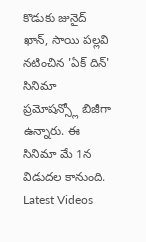కొడుకు జునైద్ ఖాన్, సాయి పల్లవి నటించిన 'ఏక్ దిన్' సినిమా ప్రమోషన్స్లో బిజీగా ఉన్నారు. ఈ సినిమా మే 1న విడుదల కానుంది.
Latest Videos